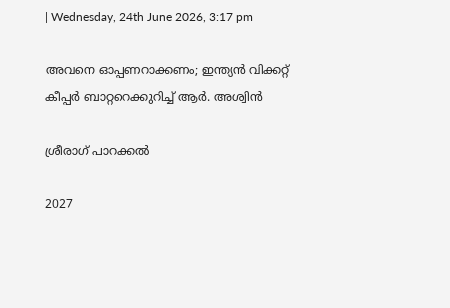| Wednesday, 24th June 2026, 3:17 pm

അവനെ ഓപ്പണറാക്കണം; ഇന്ത്യന്‍ വിക്കറ്റ് കീപ്പര്‍ ബാറ്ററെക്കുറിച്ച് ആര്‍. അശ്വിന്‍

ശ്രീരാഗ് പാറക്കല്‍

2027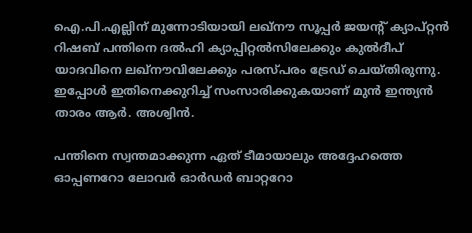ഐ.പി.എല്ലിന് മുന്നോടിയായി ലഖ്‌നൗ സൂപ്പര്‍ ജയന്റ് ക്യാപ്റ്റന്‍ റിഷബ് പന്തിനെ ദല്‍ഹി ക്യാപ്പിറ്റല്‍സിലേക്കും കുല്‍ദീപ് യാദവിനെ ലഖ്‌നൗവിലേക്കും പരസ്പരം ട്രേഡ് ചെയ്തിരുന്നു. ഇപ്പോള്‍ ഇതിനെക്കുറിച്ച് സംസാരിക്കുകയാണ് മുന്‍ ഇന്ത്യന്‍ താരം ആര്‍. അശ്വിന്‍.

പന്തിനെ സ്വന്തമാക്കുന്ന ഏത് ടീമായാലും അദ്ദേഹത്തെ ഓപ്പണറോ ലോവര്‍ ഓര്‍ഡര്‍ ബാറ്ററോ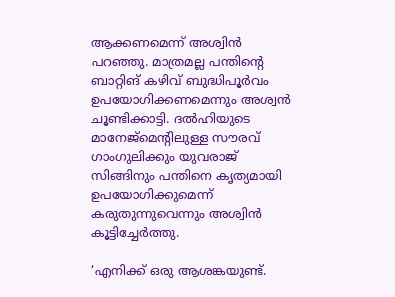ആക്കണമെന്ന് അശ്വിന്‍ പറഞ്ഞു. മാത്രമല്ല പന്തിന്റെ ബാറ്റിങ് കഴിവ് ബുദ്ധിപൂര്‍വം ഉപയോഗിക്കണമെന്നും അശ്വന്‍ ചൂണ്ടിക്കാട്ടി. ദല്‍ഹിയുടെ മാനേജ്‌മെന്റിലുള്ള സൗരവ് ഗാംഗുലിക്കും യുവരാജ് സിങ്ങിനും പന്തിനെ കൃത്യമായി ഉപയോഗിക്കുമെന്ന് കരുതുന്നുവെന്നും അശ്വിന്‍ കൂട്ടിച്ചേര്‍ത്തു.

‘എനിക്ക് ഒരു ആശങ്കയുണ്ട്.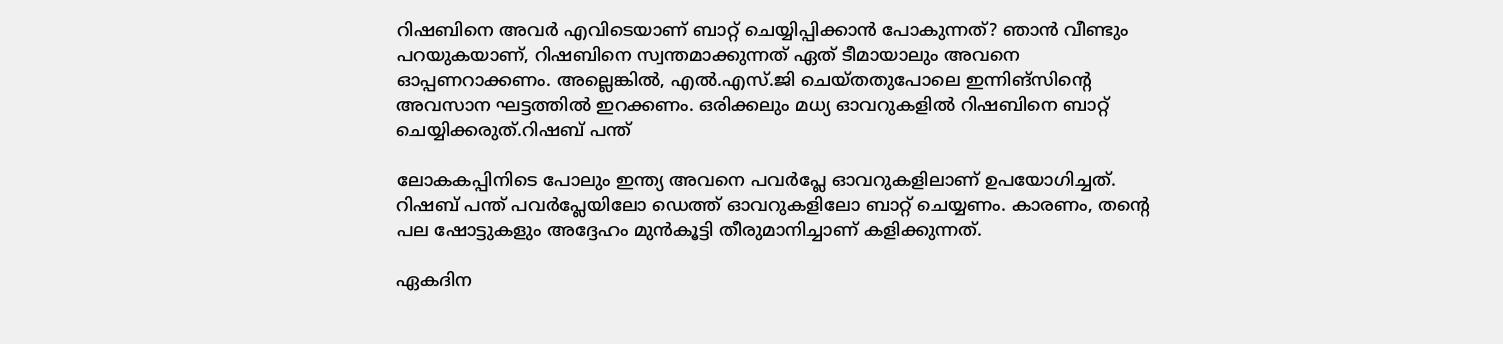റിഷബിനെ അവര്‍ എവിടെയാണ് ബാറ്റ് ചെയ്യിപ്പിക്കാന്‍ പോകുന്നത്? ഞാന്‍ വീണ്ടും പറയുകയാണ്, റിഷബിനെ സ്വന്തമാക്കുന്നത് ഏത് ടീമായാലും അവനെ ഓപ്പണറാക്കണം. അല്ലെങ്കില്‍, എല്‍.എസ്.ജി ചെയ്തതുപോലെ ഇന്നിങ്സിന്റെ അവസാന ഘട്ടത്തില്‍ ഇറക്കണം. ഒരിക്കലും മധ്യ ഓവറുകളില്‍ റിഷബിനെ ബാറ്റ് ചെയ്യിക്കരുത്.റിഷബ് പന്ത്

ലോകകപ്പിനിടെ പോലും ഇന്ത്യ അവനെ പവര്‍പ്ലേ ഓവറുകളിലാണ് ഉപയോഗിച്ചത്. റിഷബ് പന്ത് പവര്‍പ്ലേയിലോ ഡെത്ത് ഓവറുകളിലോ ബാറ്റ് ചെയ്യണം. കാരണം, തന്റെ പല ഷോട്ടുകളും അദ്ദേഹം മുന്‍കൂട്ടി തീരുമാനിച്ചാണ് കളിക്കുന്നത്.

ഏകദിന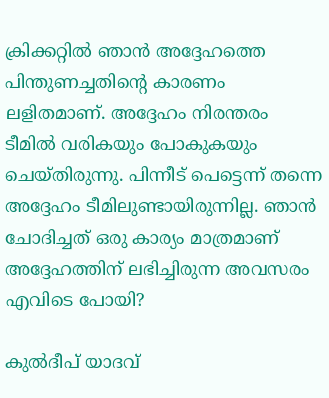ക്രിക്കറ്റില്‍ ഞാന്‍ അദ്ദേഹത്തെ പിന്തുണച്ചതിന്റെ കാരണം ലളിതമാണ്. അദ്ദേഹം നിരന്തരം ടീമില്‍ വരികയും പോകുകയും ചെയ്തിരുന്നു. പിന്നീട് പെട്ടെന്ന് തന്നെ അദ്ദേഹം ടീമിലുണ്ടായിരുന്നില്ല. ഞാന്‍ ചോദിച്ചത് ഒരു കാര്യം മാത്രമാണ് അദ്ദേഹത്തിന് ലഭിച്ചിരുന്ന അവസരം എവിടെ പോയി?

കുല്‍ദീപ് യാദവ്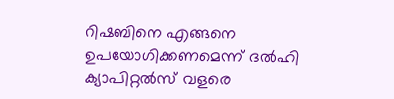റിഷബിനെ എങ്ങനെ ഉപയോഗിക്കണമെന്ന് ദല്‍ഹി ക്യാപിറ്റല്‍സ് വളരെ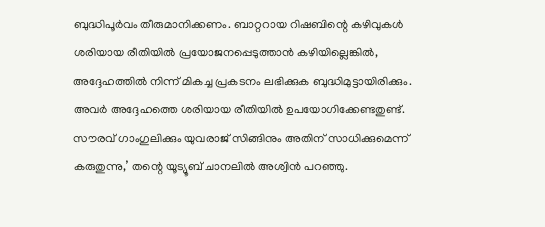ബുദ്ധിപൂര്‍വം തീരുമാനിക്കണം. ബാറ്ററായ റിഷബിന്റെ കഴിവുകള്‍ ശരിയായ രീതിയില്‍ പ്രയോജനപ്പെടുത്താന്‍ കഴിയില്ലെങ്കില്‍, അദ്ദേഹത്തില്‍ നിന്ന് മികച്ച പ്രകടനം ലഭിക്കുക ബുദ്ധിമുട്ടായിരിക്കും. അവര്‍ അദ്ദേഹത്തെ ശരിയായ രീതിയില്‍ ഉപയോഗിക്കേണ്ടതുണ്ട്. സൗരവ് ഗാംഗുലിക്കും യുവരാജ് സിങ്ങിനും അതിന് സാധിക്കുമെന്ന് കരുതുന്നു,’ തന്റെ യൂട്യൂബ് ചാനലില്‍ അശ്വിന്‍ പറഞ്ഞു.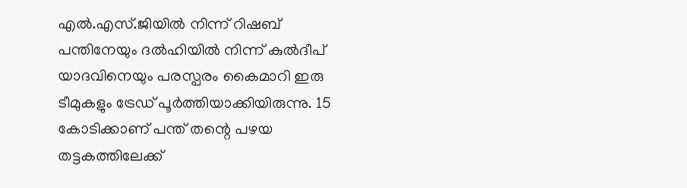എല്‍.എസ്.ജിയില്‍ നിന്ന് റിഷബ് പന്തിനേയും ദല്‍ഹിയില്‍ നിന്ന് കുല്‍ദീപ് യാദവിനെയും പരസ്പരം കൈമാറി ഇരു ടീമുകളും ട്രേഡ് പൂര്‍ത്തിയാക്കിയിരുന്നു. 15 കോടിക്കാണ് പന്ത് തന്റെ പഴയ തട്ടകത്തിലേക്ക്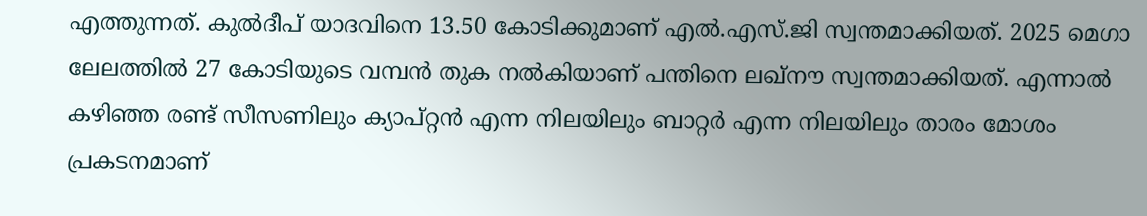എത്തുന്നത്. കുല്‍ദീപ് യാദവിനെ 13.50 കോടിക്കുമാണ് എല്‍.എസ്.ജി സ്വന്തമാക്കിയത്. 2025 മെഗാ ലേലത്തില്‍ 27 കോടിയുടെ വമ്പന്‍ തുക നല്‍കിയാണ് പന്തിനെ ലഖ്‌നൗ സ്വന്തമാക്കിയത്. എന്നാല്‍ കഴിഞ്ഞ രണ്ട് സീസണിലും ക്യാപ്റ്റന്‍ എന്ന നിലയിലും ബാറ്റര്‍ എന്ന നിലയിലും താരം മോശം പ്രകടനമാണ്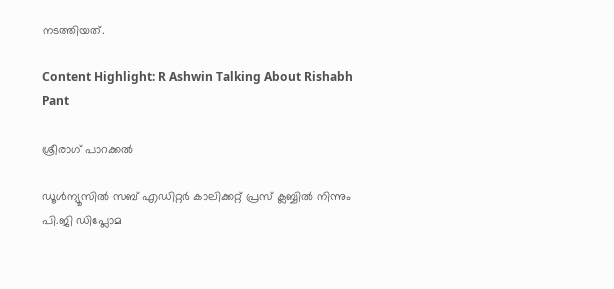നടത്തിയത്.

Content Highlight: R Ashwin Talking About Rishabh Pant

ശ്രീരാഗ് പാറക്കല്‍

ഡൂള്‍ന്യൂസില്‍ സബ് എഡിറ്റര്‍ കാലിക്കറ്റ് പ്രസ് ക്ലബ്ബില്‍ നിന്നും പി.ജി ഡിപ്ലോമ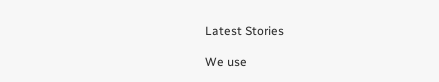Latest Stories

We use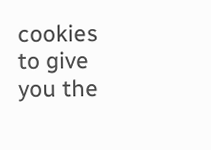cookies to give you the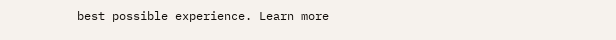best possible experience. Learn more